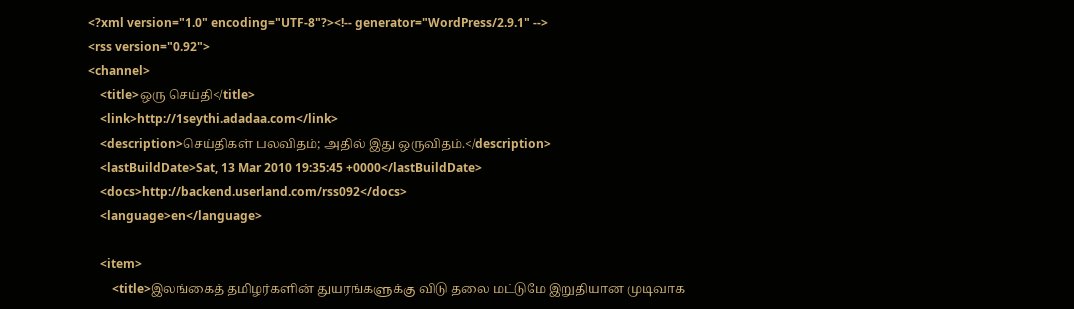<?xml version="1.0" encoding="UTF-8"?><!-- generator="WordPress/2.9.1" -->
<rss version="0.92">
<channel>
    <title>ஒரு செய்தி</title>
    <link>http://1seythi.adadaa.com</link>
    <description>செய்திகள் பலவிதம்; அதில் இது ஒருவிதம்.</description>
    <lastBuildDate>Sat, 13 Mar 2010 19:35:45 +0000</lastBuildDate>
    <docs>http://backend.userland.com/rss092</docs>
    <language>en</language>

    <item>
        <title>இலங்கைத் தமிழர்களின் துயரங்களுக்கு விடு தலை மட்டுமே இறுதியான முடிவாக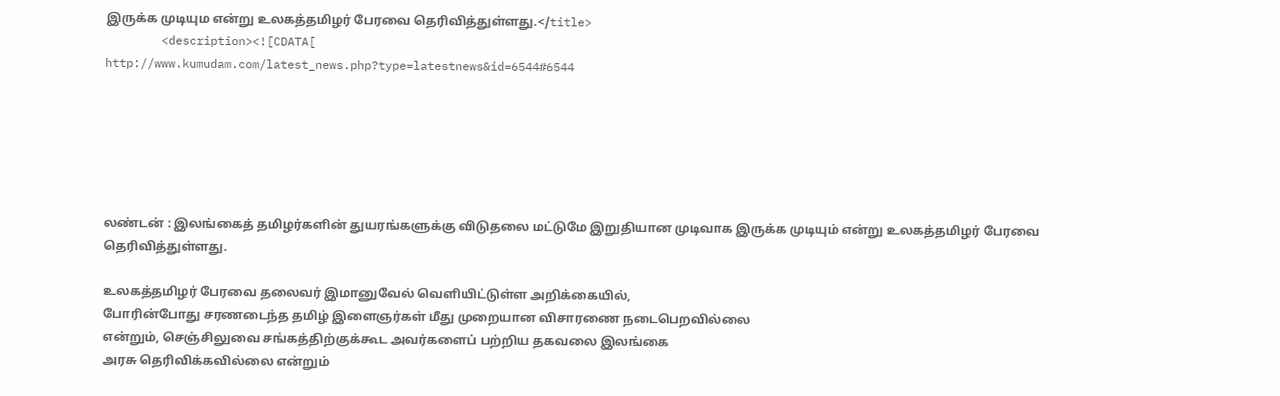இருக்க முடியும என்று உலகத்தமிழர் பேரவை தெரிவித்துள்ளது.</title>
        <description><![CDATA[
http://www.kumudam.com/latest_news.php?type=latestnews&id=6544#6544






லண்டன் : இலங்கைத் தமிழர்களின் துயரங்களுக்கு விடுதலை மட்டுமே இறுதியான முடிவாக இருக்க முடியும் என்று உலகத்தமிழர் பேரவை தெரிவித்துள்ளது.

உலகத்தமிழர் பேரவை தலைவர் இமானுவேல் வெளியிட்டுள்ள அறிக்கையில்,
போரின்போது சரணடைந்த தமிழ் இளைஞர்கள் மீது முறையான விசாரணை நடைபெறவில்லை
என்றும், செஞ்சிலுவை சங்கத்திற்குக்கூட அவர்களைப் பற்றிய தகவலை இலங்கை
அரசு தெரிவிக்கவில்லை என்றும்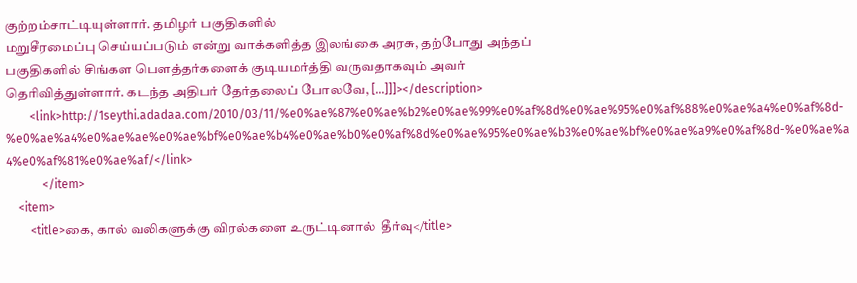குற்றம்சாட்டியுள்ளார். தமிழர் பகுதிகளில்
மறுசீரமைப்பு செய்யப்படும் என்று வாக்களித்த இலங்கை அரசு, தற்போது அந்தப்
பகுதிகளில் சிங்கள பௌத்தர்களைக் குடியமர்த்தி வருவதாகவும் அவர்
தெரிவித்துள்ளார். கடந்த அதிபர் தேர்தலைப் போலவே, [...]]]></description>
        <link>http://1seythi.adadaa.com/2010/03/11/%e0%ae%87%e0%ae%b2%e0%ae%99%e0%af%8d%e0%ae%95%e0%af%88%e0%ae%a4%e0%af%8d-%e0%ae%a4%e0%ae%ae%e0%ae%bf%e0%ae%b4%e0%ae%b0%e0%af%8d%e0%ae%95%e0%ae%b3%e0%ae%bf%e0%ae%a9%e0%af%8d-%e0%ae%a4%e0%af%81%e0%ae%af/</link>
            </item>
    <item>
        <title>கை, கால் வலிகளுக்கு விரல்களை உருட்டினால்  தீர்வு</title>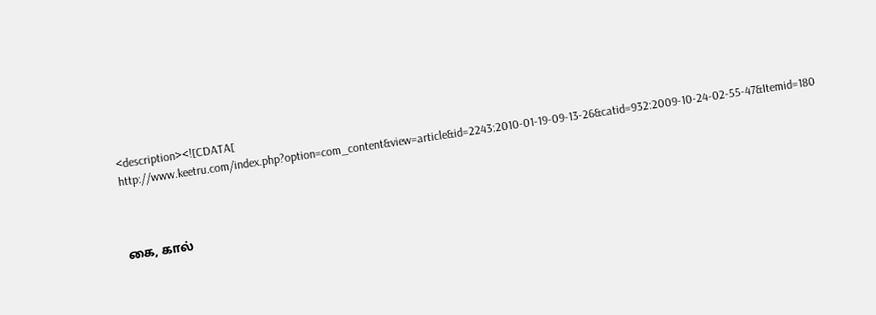<description><![CDATA[ http://www.keetru.com/index.php?option=com_content&view=article&id=2243:2010-01-19-09-13-26&catid=932:2009-10-24-02-55-47&Itemid=180



கை, கால்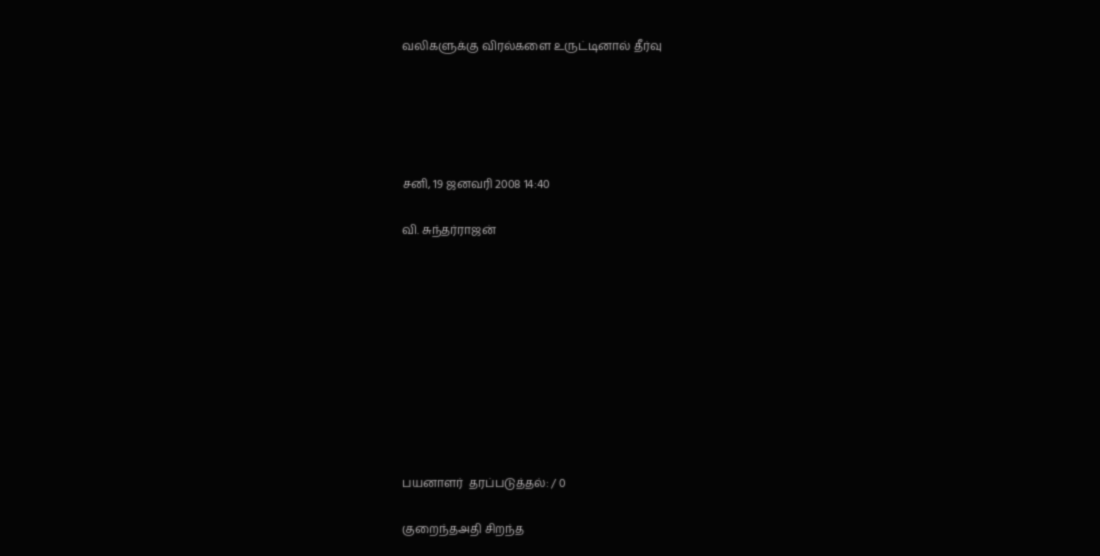வலிகளுக்கு விரல்களை உருட்டினால் தீர்வு





சனி, 19 ஜனவரி 2008 14:40

வி. சுந்தர்ராஜன்










பயனாளர்  தரப்படுத்தல்: / 0

குறைந்தஅதி சிறந்த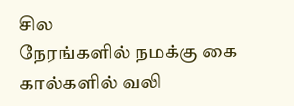சில
நேரங்களில் நமக்கு கை கால்களில் வலி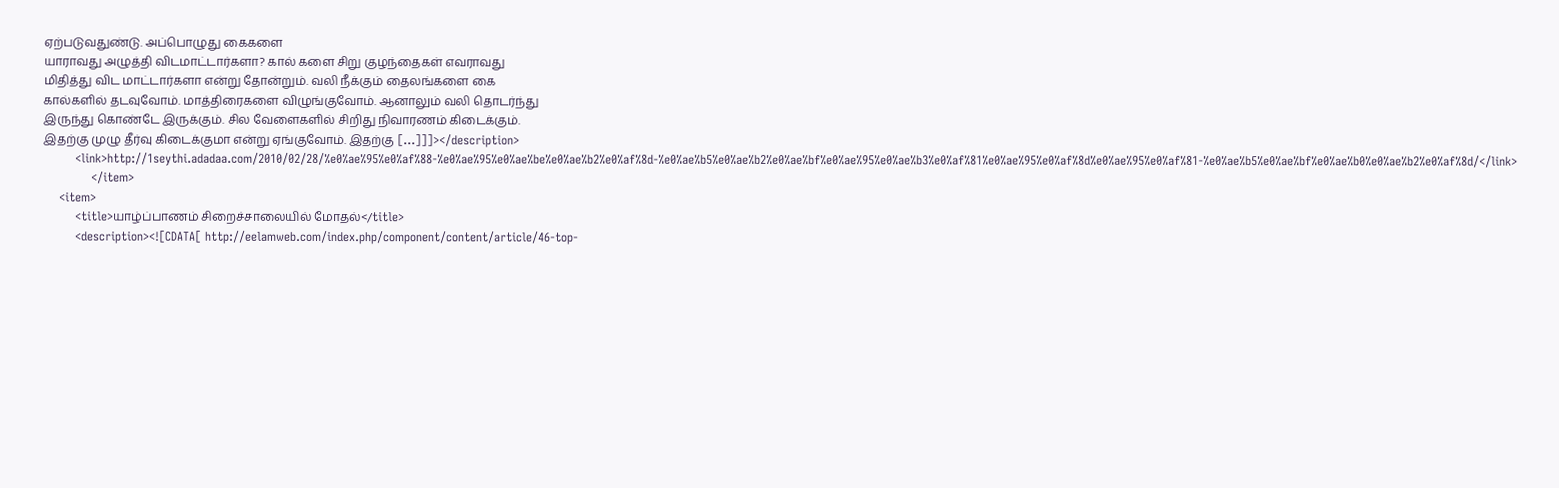ஏற்படுவதுண்டு. அப்பொழுது கைகளை
யாராவது அழுத்தி விடமாட்டார்களா? கால் களை சிறு குழந்தைகள் எவராவது
மிதித்து விட மாட்டார்களா என்று தோன்றும். வலி நீக்கும் தைலங்களை கை
கால்களில் தடவுவோம். மாத்திரைகளை விழுங்குவோம். ஆனாலும் வலி தொடர்ந்து
இருந்து கொண்டே இருக்கும். சில வேளைகளில் சிறிது நிவாரணம் கிடைக்கும்.
இதற்கு முழு தீர்வு கிடைக்குமா என்று ஏங்குவோம். இதற்கு [...]]]></description>
        <link>http://1seythi.adadaa.com/2010/02/28/%e0%ae%95%e0%af%88-%e0%ae%95%e0%ae%be%e0%ae%b2%e0%af%8d-%e0%ae%b5%e0%ae%b2%e0%ae%bf%e0%ae%95%e0%ae%b3%e0%af%81%e0%ae%95%e0%af%8d%e0%ae%95%e0%af%81-%e0%ae%b5%e0%ae%bf%e0%ae%b0%e0%ae%b2%e0%af%8d/</link>
            </item>
    <item>
        <title>யாழ்ப்பாணம் சிறைச்சாலையில் மோதல்</title>
        <description><![CDATA[ http://eelamweb.com/index.php/component/content/article/46-top-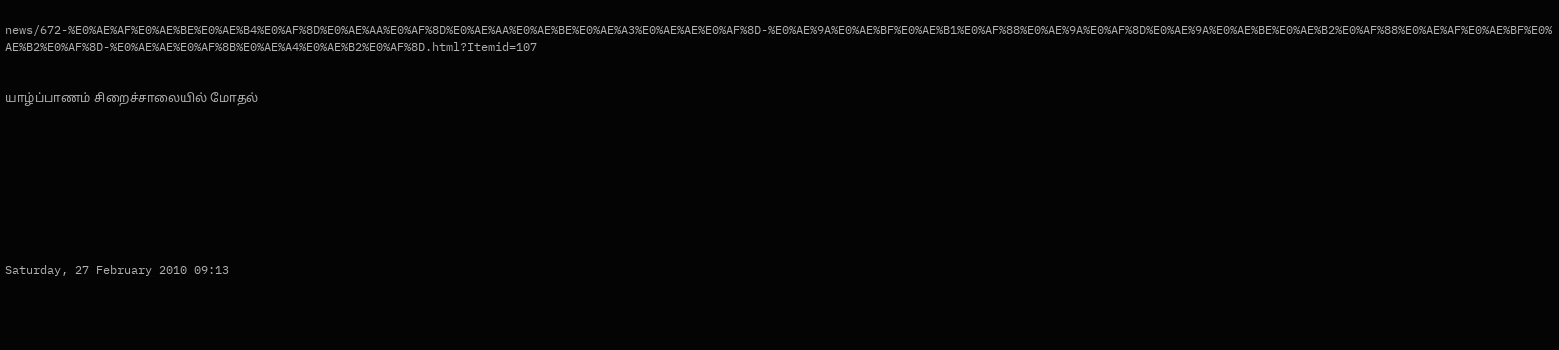news/672-%E0%AE%AF%E0%AE%BE%E0%AE%B4%E0%AF%8D%E0%AE%AA%E0%AF%8D%E0%AE%AA%E0%AE%BE%E0%AE%A3%E0%AE%AE%E0%AF%8D-%E0%AE%9A%E0%AE%BF%E0%AE%B1%E0%AF%88%E0%AE%9A%E0%AF%8D%E0%AE%9A%E0%AE%BE%E0%AE%B2%E0%AF%88%E0%AE%AF%E0%AE%BF%E0%AE%B2%E0%AF%8D-%E0%AE%AE%E0%AF%8B%E0%AE%A4%E0%AE%B2%E0%AF%8D.html?Itemid=107


யாழ்ப்பாணம் சிறைச்சாலையில் மோதல்









Saturday, 27 February 2010 09:13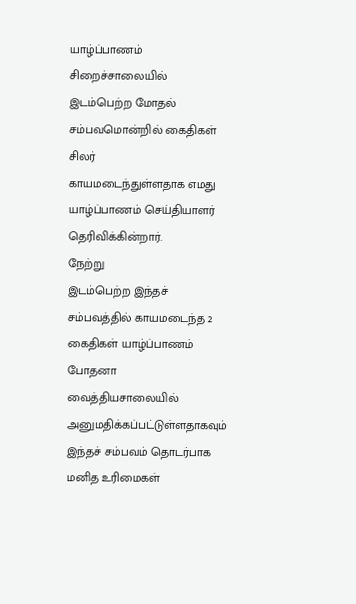யாழ்ப்பாணம்
சிறைச்சாலையில் இடம்பெற்ற மோதல் சம்பவமொன்றில் கைதிகள் சிலர்
காயமடைந்துள்ளதாக எமது யாழ்ப்பாணம் செய்தியாளர் தெரிவிக்கின்றார்.
நேற்று
இடம்பெற்ற இந்தச் சம்பவத்தில் காயமடைந்த 2 கைதிகள் யாழ்ப்பாணம்  போதனா
வைத்தியசாலையில் அனுமதிக்கப்பட்டுள்ளதாகவும் இந்தச் சம்பவம் தொடர்பாக
மனித உரிமைகள்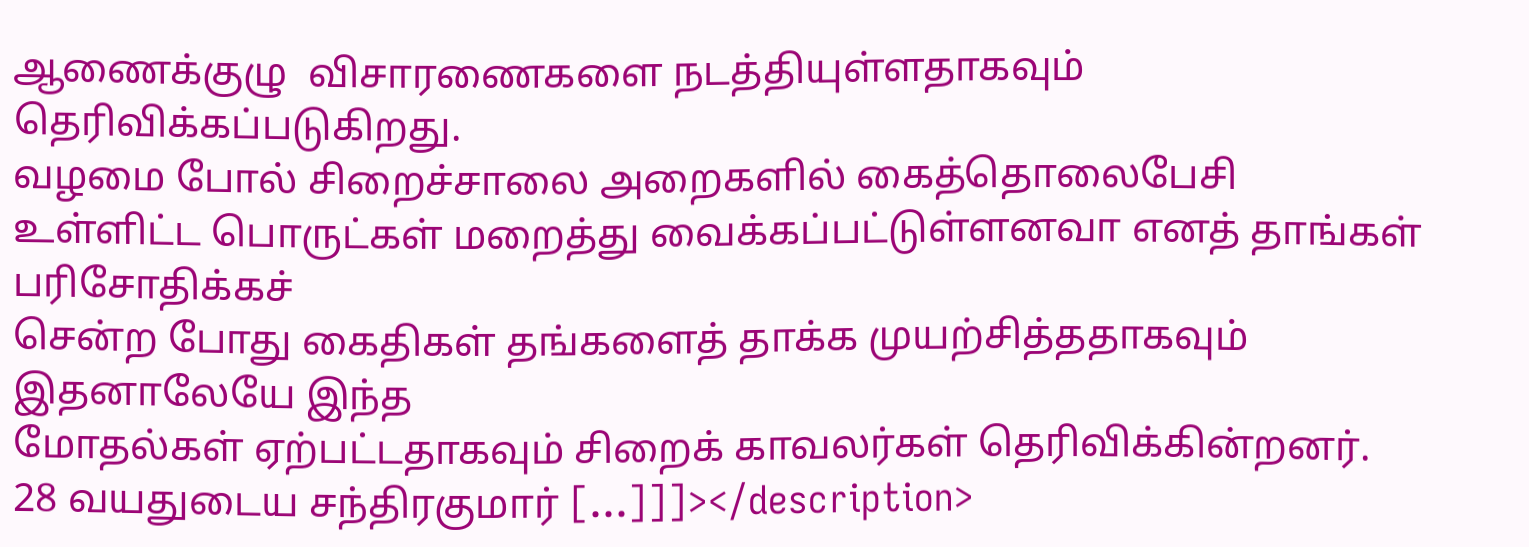ஆணைக்குழு  விசாரணைகளை நடத்தியுள்ளதாகவும்
தெரிவிக்கப்படுகிறது.
வழமை போல் சிறைச்சாலை அறைகளில் கைத்தொலைபேசி
உள்ளிட்ட பொருட்கள் மறைத்து வைக்கப்பட்டுள்ளனவா எனத் தாங்கள் பரிசோதிக்கச்
சென்ற போது கைதிகள் தங்களைத் தாக்க முயற்சித்ததாகவும் இதனாலேயே இந்த
மோதல்கள் ஏற்பட்டதாகவும் சிறைக் காவலர்கள் தெரிவிக்கின்றனர்.
28 வயதுடைய சந்திரகுமார் [...]]]></description>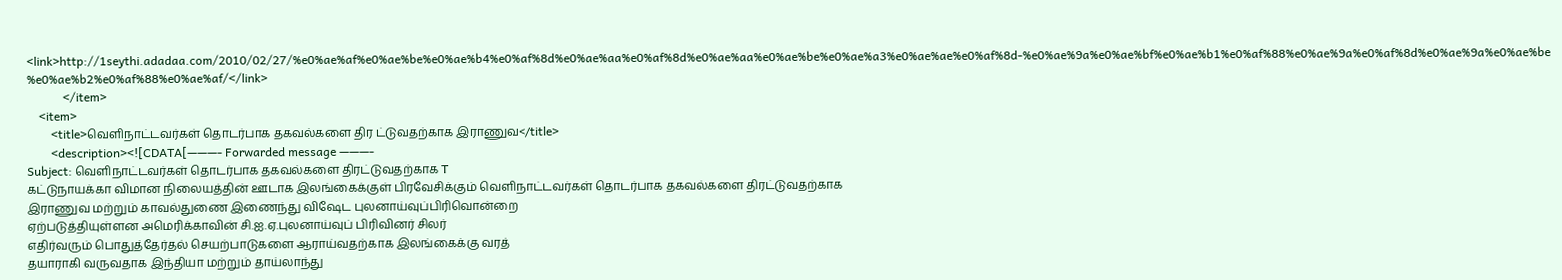<link>http://1seythi.adadaa.com/2010/02/27/%e0%ae%af%e0%ae%be%e0%ae%b4%e0%af%8d%e0%ae%aa%e0%af%8d%e0%ae%aa%e0%ae%be%e0%ae%a3%e0%ae%ae%e0%af%8d-%e0%ae%9a%e0%ae%bf%e0%ae%b1%e0%af%88%e0%ae%9a%e0%af%8d%e0%ae%9a%e0%ae%be%e0%ae%b2%e0%af%88%e0%ae%af/</link>
            </item>
    <item>
        <title>வெளிநாட்டவர்கள் தொடர்பாக தகவல்களை திர ட்டுவதற்காக இராணுவ</title>
        <description><![CDATA[———- Forwarded message ———-
Subject: வெளிநாட்டவர்கள் தொடர்பாக தகவல்களை திரட்டுவதற்காக T
கட்டுநாயக்கா விமான நிலையத்தின் ஊடாக இலங்கைக்குள் பிரவேசிக்கும் வெளிநாட்டவர்கள் தொடர்பாக தகவல்களை திரட்டுவதற்காக
இராணுவ மற்றும் காவல்துணை இணைந்து விஷேட புலனாய்வுப்பிரிவொன்றை
ஏற்படுத்தியுள்ளன அமெரிக்காவின் சி.ஐ.ஏ.புலனாய்வுப் பிரிவினர் சிலர்
எதிர்வரும் பொதுத்தேர்தல் செயற்பாடுகளை ஆராய்வதற்காக இலங்கைக்கு வரத்
தயாராகி வருவதாக இந்தியா மற்றும் தாய்லாந்து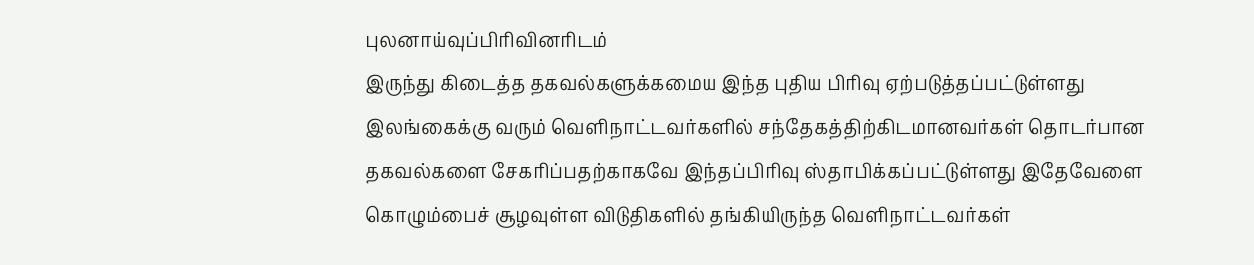புலனாய்வுப்பிரிவினரிடம்
இருந்து கிடைத்த தகவல்களுக்கமைய இந்த புதிய பிரிவு ஏற்படுத்தப்பட்டுள்ளது
இலங்கைக்கு வரும் வெளிநாட்டவர்களில் சந்தேகத்திற்கிடமானவர்கள் தொடர்பான
தகவல்களை சேகரிப்பதற்காகவே இந்தப்பிரிவு ஸ்தாபிக்கப்பட்டுள்ளது இதேவேளை
கொழும்பைச் சூழவுள்ள விடுதிகளில் தங்கியிருந்த வெளிநாட்டவர்கள்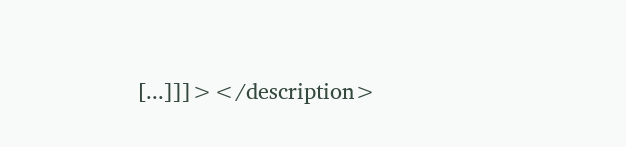[...]]]></description>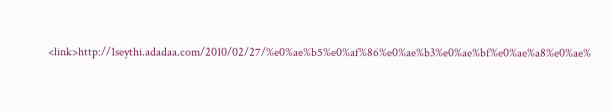<link>http://1seythi.adadaa.com/2010/02/27/%e0%ae%b5%e0%af%86%e0%ae%b3%e0%ae%bf%e0%ae%a8%e0%ae%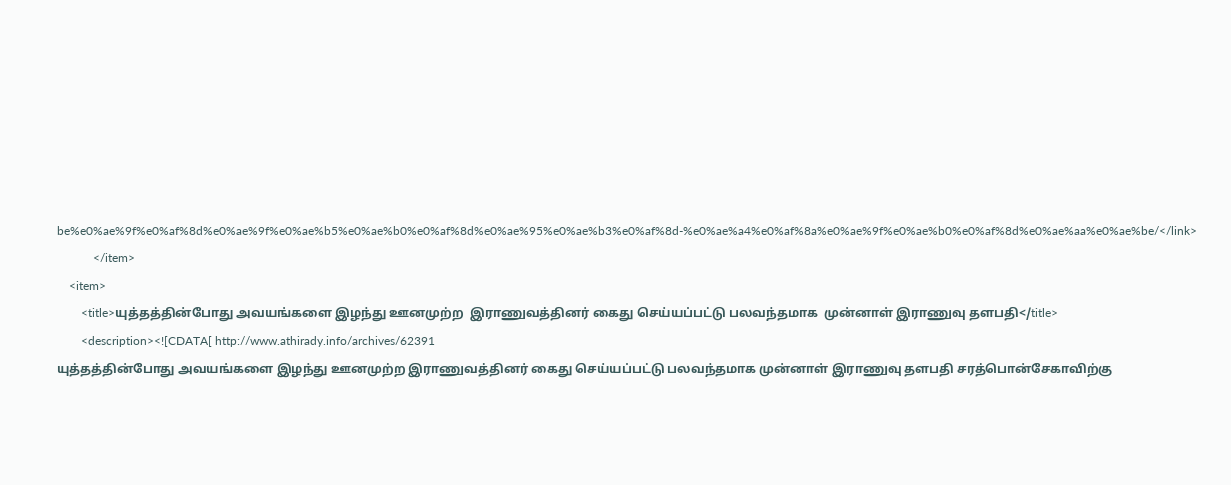be%e0%ae%9f%e0%af%8d%e0%ae%9f%e0%ae%b5%e0%ae%b0%e0%af%8d%e0%ae%95%e0%ae%b3%e0%af%8d-%e0%ae%a4%e0%af%8a%e0%ae%9f%e0%ae%b0%e0%af%8d%e0%ae%aa%e0%ae%be/</link>
            </item>
    <item>
        <title>யுத்தத்தின்போது அவயங்களை இழந்து ஊனமுற்ற  இராணுவத்தினர் கைது செய்யப்பட்டு பலவந்தமாக  முன்னாள் இராணுவு தளபதி</title>
        <description><![CDATA[ http://www.athirady.info/archives/62391
யுத்தத்தின்போது அவயங்களை இழந்து ஊனமுற்ற இராணுவத்தினர் கைது செய்யப்பட்டு பலவந்தமாக முன்னாள் இராணுவு தளபதி சரத்பொன்சேகாவிற்கு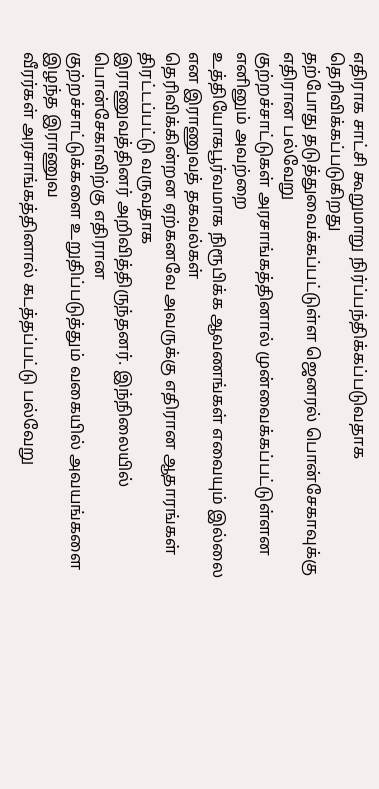எதிராக சாட்சி கூறுமாறு நிர்ப்பந்திக்கப்படுவதாக தெரிவிக்கப்படுகிறது
தற்போது தடுத்துவைக்கப்பட்டுள்ள ஜெனரல் பொன்சேகாவுக்கு எதிரான பல்வேறு
குற்றச்சாட்டுகள் அரசாங்கத்தினால் முன்வைக்கப்பட்டுள்ளன எனினும் அவற்றை
உத்தியோகபூர்வமாக நிரூபிக்க ஆவணங்கள் எவையும் இல்லை என இராணுவத் தகவல்கள்
தெரிவிக்கின்றன ஏற்கனவே அவருக்கு எதிரான ஆதாரங்கள் திரட்டப்பட்டு வருவதாக
இராணுவத்தினர் அறிவித்திருந்தனர். இந்நிலையில் பொன்சேகாவிற்கு எதிரான
குற்றச்சாட்டுக்களை உறுதிப்படுத்தும் வகையில் அவயங்களை இழந்த இராணுவ
வீரர்கள் அரசாங்கத்தினால் கடத்தப்பட்டு பல்வேறு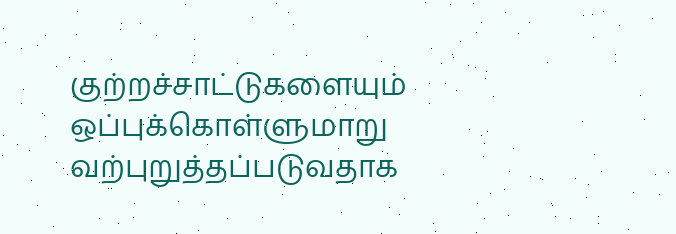குற்றச்சாட்டுகளையும்
ஒப்புக்கொள்ளுமாறு வற்புறுத்தப்படுவதாக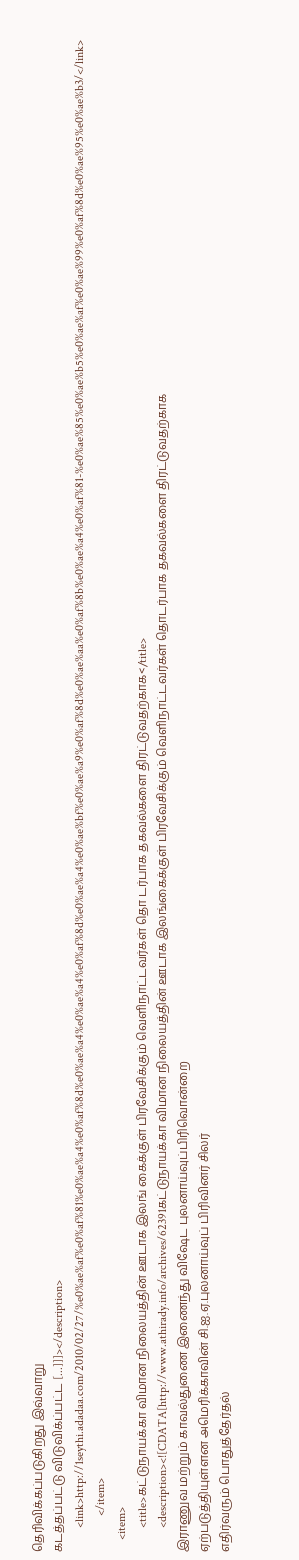தெரிவிக்கப்படுகிறது இவ்வாறு
கடத்தப்பட்டு விடுவிக்ப்பட்ட [...]]]></description>
        <link>http://1seythi.adadaa.com/2010/02/27/%e0%ae%af%e0%af%81%e0%ae%a4%e0%af%8d%e0%ae%a4%e0%ae%a4%e0%af%8d%e0%ae%a4%e0%ae%bf%e0%ae%a9%e0%af%8d%e0%ae%aa%e0%af%8b%e0%ae%a4%e0%af%81-%e0%ae%85%e0%ae%b5%e0%ae%af%e0%ae%99%e0%af%8d%e0%ae%95%e0%ae%b3/</link>
            </item>
    <item>
        <title>கட்டுநாயக்கா விமான நிலையத்தின் ஊடாக இலங் கைக்குள் பிரவேசிக்கும் வெளிநாட்டவர்கள் தொ டர்பாக தகவல்களை திரட்டுவதற்காக</title>
        <description><![CDATA[http://www.athirady.info/archives/62391கட்டுநாயக்கா விமான நிலையத்தின் ஊடாக இலங்கைக்குள் பிரவேசிக்கும் வெளிநாட்டவர்கள் தொடர்பாக தகவல்களை திரட்டுவதற்காக
இராணுவ மற்றும் காவல்துணை இணைந்து விஷேட புலனாய்வுப்பிரிவொன்றை
ஏற்படுத்தியுள்ளன அமெரிக்காவின் சி.ஐ.ஏ.புலனாய்வுப் பிரிவினர் சிலர்
எதிர்வரும் பொதுத்தேர்தல்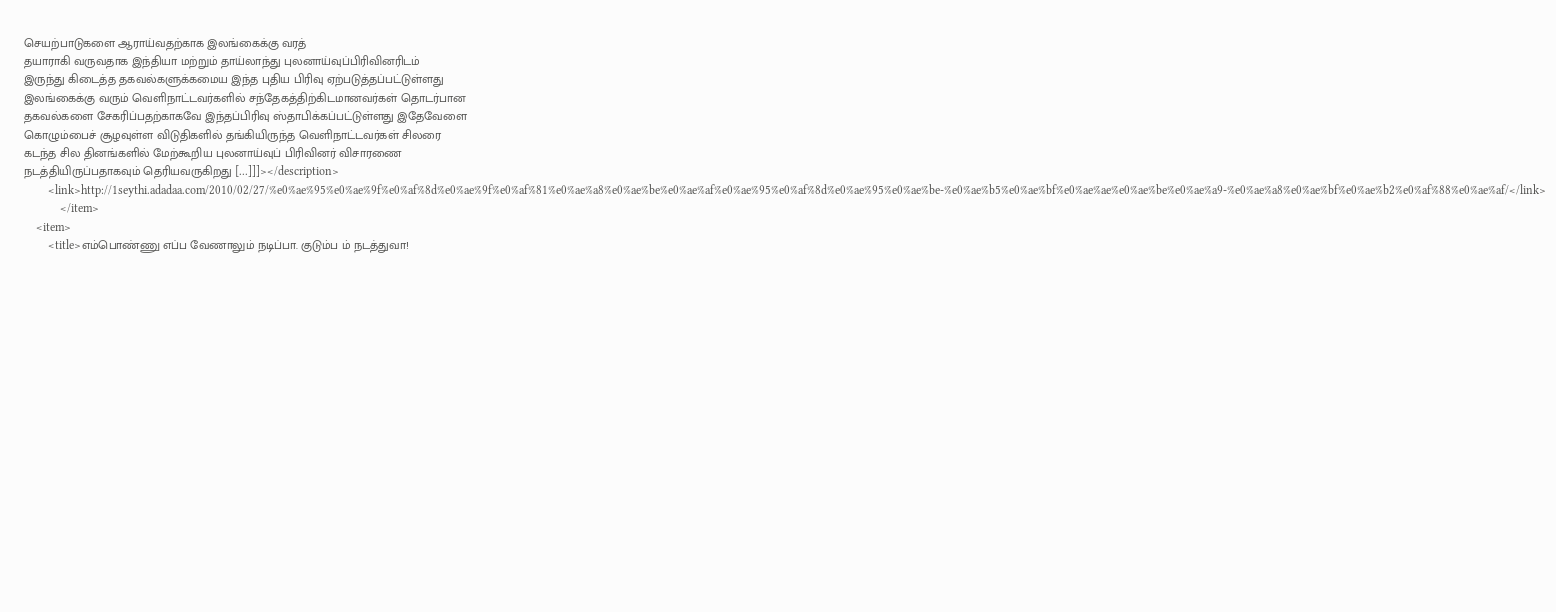செயற்பாடுகளை ஆராய்வதற்காக இலங்கைக்கு வரத்
தயாராகி வருவதாக இந்தியா மற்றும் தாய்லாந்து புலனாய்வுப்பிரிவினரிடம்
இருந்து கிடைத்த தகவல்களுக்கமைய இந்த புதிய பிரிவு ஏற்படுத்தப்பட்டுள்ளது
இலங்கைக்கு வரும் வெளிநாட்டவர்களில் சந்தேகத்திற்கிடமானவர்கள் தொடர்பான
தகவல்களை சேகரிப்பதற்காகவே இந்தப்பிரிவு ஸ்தாபிக்கப்பட்டுள்ளது இதேவேளை
கொழும்பைச் சூழவுள்ள விடுதிகளில் தங்கியிருந்த வெளிநாட்டவர்கள் சிலரை
கடந்த சில தினங்களில் மேற்கூறிய புலனாய்வுப் பிரிவினர் விசாரணை
நடத்தியிருப்பதாகவும் தெரியவருகிறது [...]]]></description>
        <link>http://1seythi.adadaa.com/2010/02/27/%e0%ae%95%e0%ae%9f%e0%af%8d%e0%ae%9f%e0%af%81%e0%ae%a8%e0%ae%be%e0%ae%af%e0%ae%95%e0%af%8d%e0%ae%95%e0%ae%be-%e0%ae%b5%e0%ae%bf%e0%ae%ae%e0%ae%be%e0%ae%a9-%e0%ae%a8%e0%ae%bf%e0%ae%b2%e0%af%88%e0%ae%af/</link>
            </item>
    <item>
        <title>எம்பொண்ணு எப்ப வேணாலும் நடிப்பா. குடும்ப ம் நடத்துவா!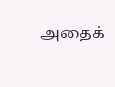அதைக்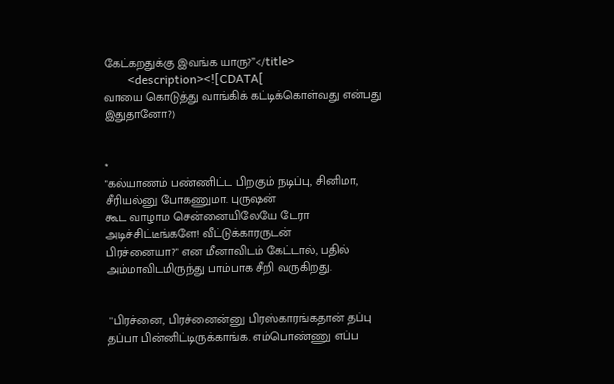கேட்கறதுக்கு இவங்க யாரு?”</title>
        <description><![CDATA[
வாயை கொடுத்து வாங்கிக் கட்டிக்கொள்வது என்பது இதுதானோ?)


*
"கல்யாணம் பண்ணிட்ட பிறகும் நடிப்பு, சினிமா, சீரியல்னு போகணுமா. புருஷன்
கூட வாழாம சென்னையிலேயே டேரா அடிச்சிட்டீங்களே! வீட்டுக்காரருடன்
பிரச்னையா?" என மீனாவிடம் கேட்டால், பதில் அம்மாவிடமிருந்து பாம்பாக சீறி வருகிறது.


 ''பிரச்னை, பிரச்னைன்னு பிரஸ்காரங்கதான் தப்பு
தப்பா பின்னிட்டிருக்காங்க. எம்பொண்ணு எப்ப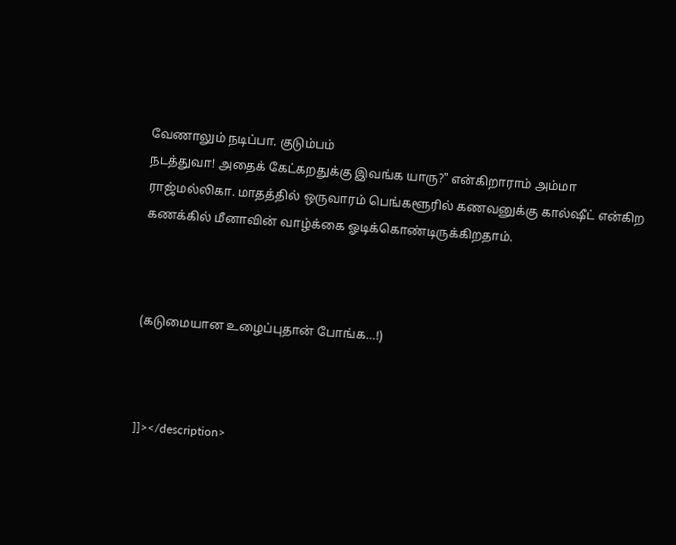வேணாலும் நடிப்பா. குடும்பம்
நடத்துவா! அதைக் கேட்கறதுக்கு இவங்க யாரு?" என்கிறாராம் அம்மா
ராஜ்மல்லிகா. மாதத்தில் ஒருவாரம் பெங்களூரில் கணவனுக்கு கால்ஷீட் என்கிற
கணக்கில் மீனாவின் வாழ்க்கை ஓடிக்கொண்டிருக்கிறதாம்.



(கடுமையான உழைப்புதான் போங்க…!)



]]></description>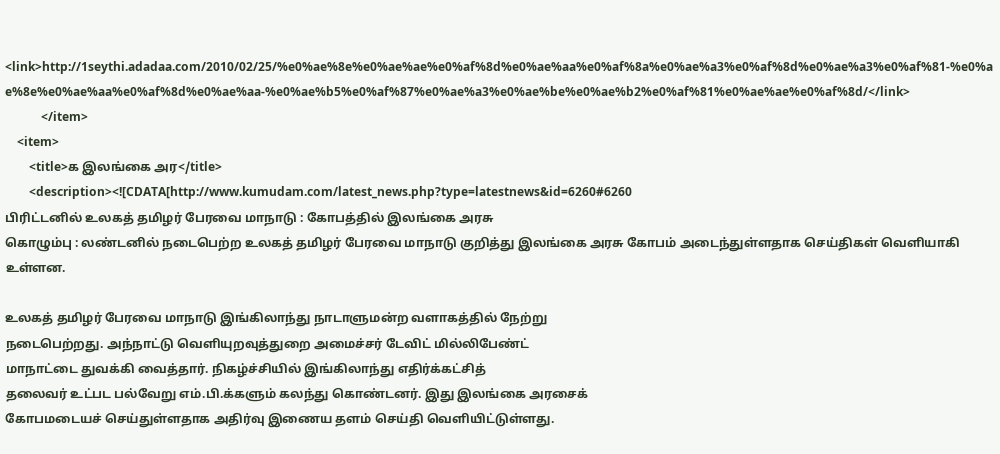<link>http://1seythi.adadaa.com/2010/02/25/%e0%ae%8e%e0%ae%ae%e0%af%8d%e0%ae%aa%e0%af%8a%e0%ae%a3%e0%af%8d%e0%ae%a3%e0%af%81-%e0%ae%8e%e0%ae%aa%e0%af%8d%e0%ae%aa-%e0%ae%b5%e0%af%87%e0%ae%a3%e0%ae%be%e0%ae%b2%e0%af%81%e0%ae%ae%e0%af%8d/</link>
            </item>
    <item>
        <title>க இலங்கை அர</title>
        <description><![CDATA[http://www.kumudam.com/latest_news.php?type=latestnews&id=6260#6260
பிரிட்டனில் உலகத் தமிழர் பேரவை மாநாடு : கோபத்தில் இலங்கை அரசு
கொழும்பு : லண்டனில் நடைபெற்ற உலகத் தமிழர் பேரவை மாநாடு குறித்து இலங்கை அரசு கோபம் அடைந்துள்ளதாக செய்திகள் வெளியாகி உள்ளன.

உலகத் தமிழர் பேரவை மாநாடு இங்கிலாந்து நாடாளுமன்ற வளாகத்தில் நேற்று
நடைபெற்றது. அந்நாட்டு வெளியுறவுத்துறை அமைச்சர் டேவிட் மில்லிபேண்ட்
மாநாட்டை துவக்கி வைத்தார். நிகழ்ச்சியில் இங்கிலாந்து எதிர்க்கட்சித்
தலைவர் உட்பட பல்வேறு எம்.பி.க்களும் கலந்து கொண்டனர். இது இலங்கை அரசைக்
கோபமடையச் செய்துள்ளதாக அதிர்வு இணைய தளம் செய்தி வெளியிட்டுள்ளது.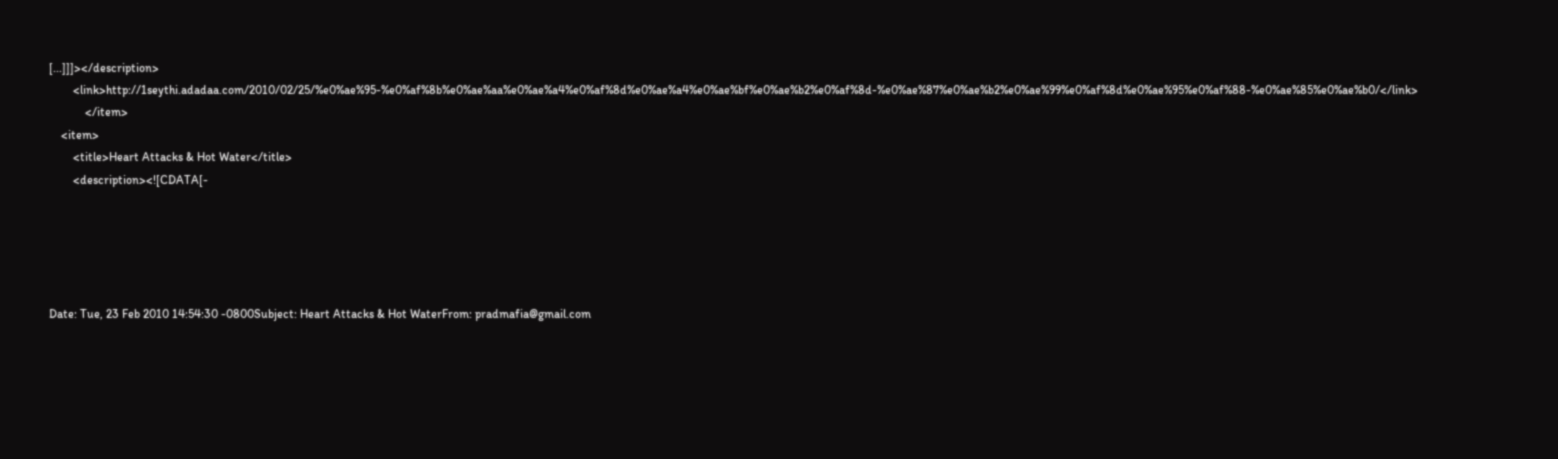[...]]]></description>
        <link>http://1seythi.adadaa.com/2010/02/25/%e0%ae%95-%e0%af%8b%e0%ae%aa%e0%ae%a4%e0%af%8d%e0%ae%a4%e0%ae%bf%e0%ae%b2%e0%af%8d-%e0%ae%87%e0%ae%b2%e0%ae%99%e0%af%8d%e0%ae%95%e0%af%88-%e0%ae%85%e0%ae%b0/</link>
            </item>
    <item>
        <title>Heart Attacks & Hot Water</title>
        <description><![CDATA[-





Date: Tue, 23 Feb 2010 14:54:30 -0800Subject: Heart Attacks & Hot WaterFrom: pradmafia@gmail.com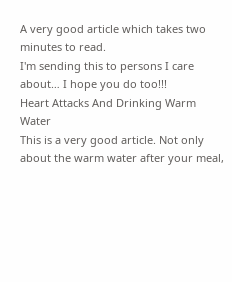A very good article which takes two minutes to read.
I'm sending this to persons I care about… I hope you do too!!!
Heart Attacks And Drinking Warm Water
This is a very good article. Not only about the warm water after your meal,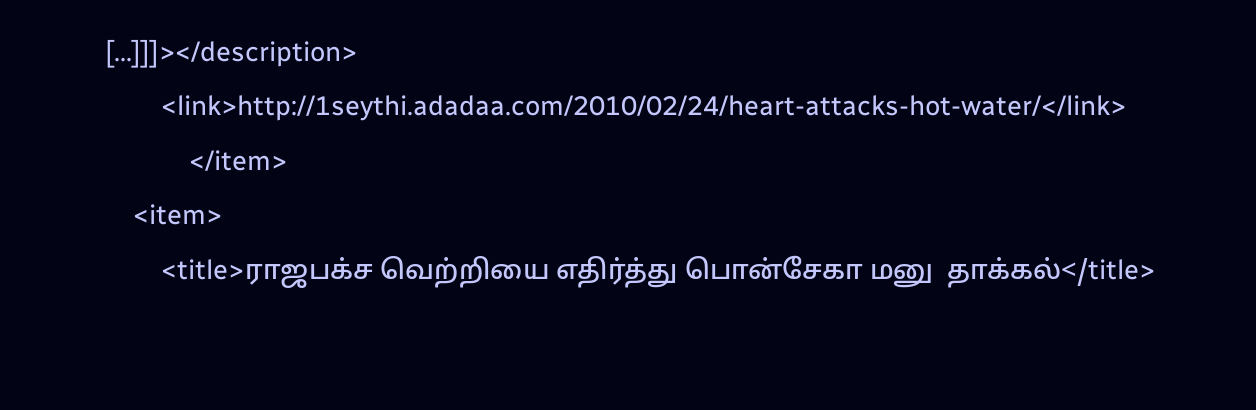[...]]]></description>
        <link>http://1seythi.adadaa.com/2010/02/24/heart-attacks-hot-water/</link>
            </item>
    <item>
        <title>ராஜபக்ச வெற்றியை எதிர்த்து பொன்சேகா மனு  தாக்கல்</title>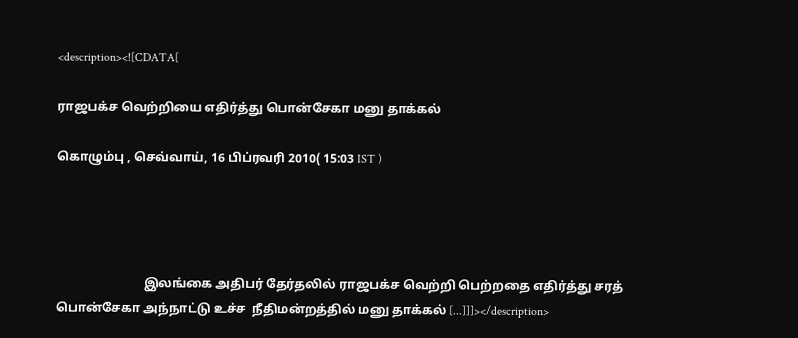<description><![CDATA[

ராஜபக்ச வெற்றியை எதிர்த்து பொன்சேகா மனு தாக்கல்

கொழும்பு , செவ்வாய், 16 பிப்ரவரி 2010( 15:03 IST )




                            இலங்கை அதிபர் தேர்தலில் ராஜபக்ச வெற்றி பெற்றதை எதிர்த்து சரத் பொன்சேகா அந்நாட்டு உச்ச  நீதிமன்றத்தில் மனு தாக்கல் [...]]]></description>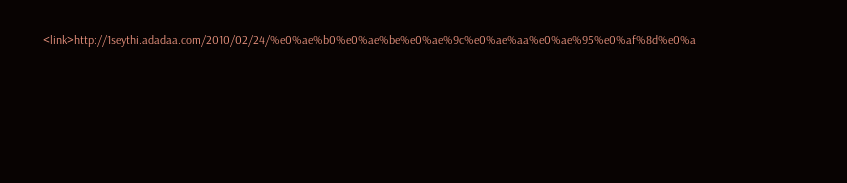<link>http://1seythi.adadaa.com/2010/02/24/%e0%ae%b0%e0%ae%be%e0%ae%9c%e0%ae%aa%e0%ae%95%e0%af%8d%e0%a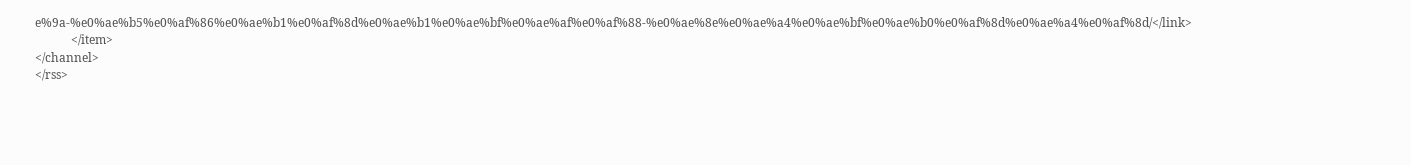e%9a-%e0%ae%b5%e0%af%86%e0%ae%b1%e0%af%8d%e0%ae%b1%e0%ae%bf%e0%ae%af%e0%af%88-%e0%ae%8e%e0%ae%a4%e0%ae%bf%e0%ae%b0%e0%af%8d%e0%ae%a4%e0%af%8d/</link>
            </item>
</channel>
</rss>